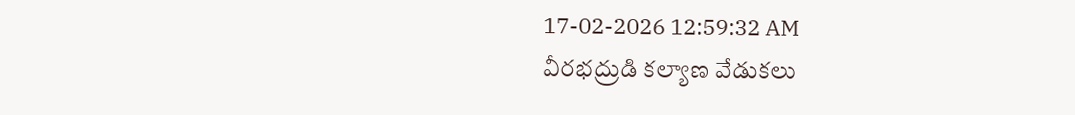17-02-2026 12:59:32 AM
వీరభద్రుడి కల్యాణ వేడుకలు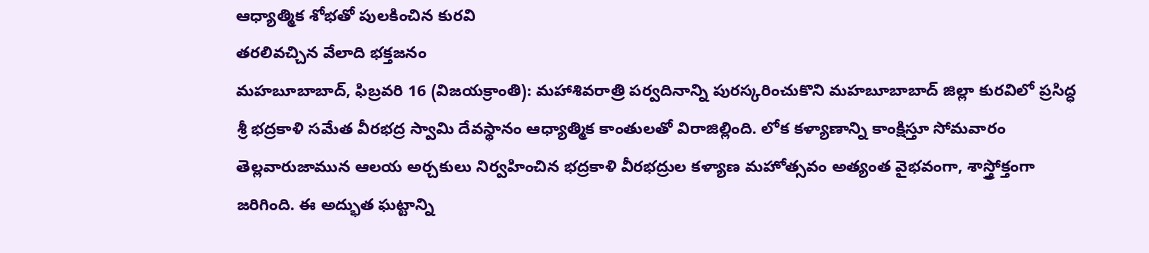ఆధ్యాత్మిక శోభతో పులకించిన కురవి
తరలివచ్చిన వేలాది భక్తజనం
మహబూబాబాద్, ఫిబ్రవరి 16 (విజయక్రాంతి): మహాశివరాత్రి పర్వదినాన్ని పురస్కరించుకొని మహబూబాబాద్ జిల్లా కురవిలో ప్రసిద్ధ శ్రీ భద్రకాళి సమేత వీరభద్ర స్వామి దేవస్థానం ఆధ్యాత్మిక కాంతులతో విరాజిల్లింది. లోక కళ్యాణాన్ని కాంక్షిస్తూ సోమవారం తెల్లవారుజామున ఆలయ అర్చకులు నిర్వహించిన భద్రకాళి వీరభద్రుల కళ్యాణ మహోత్సవం అత్యంత వైభవంగా, శాస్త్రోక్తంగా జరిగింది. ఈ అద్భుత ఘట్టాన్ని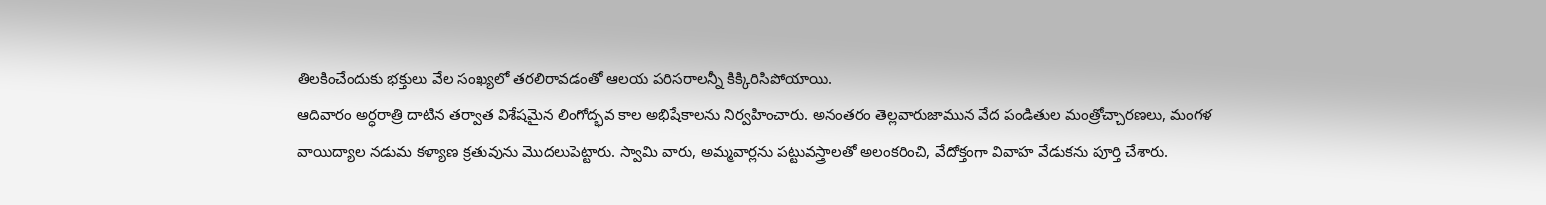తిలకించేందుకు భక్తులు వేల సంఖ్యలో తరలిరావడంతో ఆలయ పరిసరాలన్నీ కిక్కిరిసిపోయాయి.
ఆదివారం అర్ధరాత్రి దాటిన తర్వాత విశేషమైన లింగోద్భవ కాల అభిషేకాలను నిర్వహించారు. అనంతరం తెల్లవారుజామున వేద పండితుల మంత్రోచ్చారణలు, మంగళ వాయిద్యాల నడుమ కళ్యాణ క్రతువును మొదలుపెట్టారు. స్వామి వారు, అమ్మవార్లను పట్టువస్త్రాలతో అలంకరించి, వేదోక్తంగా వివాహ వేడుకను పూర్తి చేశారు.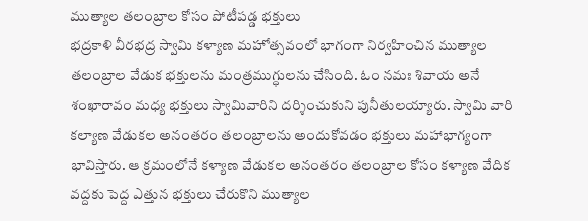ముత్యాల తలంబ్రాల కోసం పోటీపడ్డ భక్తులు
భద్రకాళి వీరభద్ర స్వామి కళ్యాణ మహోత్సవంలో భాగంగా నిర్వహించిన ముత్యాల తలంబ్రాల వేడుక భక్తులను మంత్రముగ్ధులను చేసింది. ఓం నమః శివాయ అనే శంఖారావం మధ్య భక్తులు స్వామివారిని దర్శించుకుని పునీతులయ్యారు. స్వామి వారి కల్యాణ వేడుకల అనంతరం తలంబ్రాలను అందుకోవడం భక్తులు మహాభాగ్యంగా భావిస్తారు. ఆ క్రమంలోనే కళ్యాణ వేడుకల అనంతరం తలంబ్రాల కోసం కళ్యాణ వేదిక వద్దకు పెద్ద ఎత్తున భక్తులు చేరుకొని ముత్యాల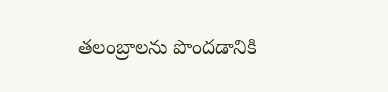తలంబ్రాలను పొందడానికి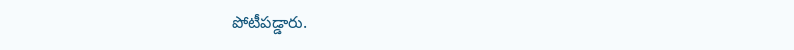పోటీపడ్డారు.